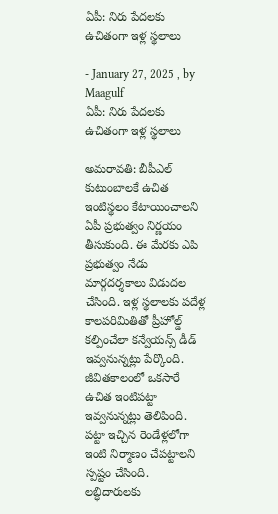ఏపీ: నిరు పేద‌ల‌కు ఉచితంగా ఇళ్ల స్థ‌లాలు

- January 27, 2025 , by Maagulf
ఏపీ: నిరు పేద‌ల‌కు ఉచితంగా ఇళ్ల స్థ‌లాలు

అమరావతి: బీపీఎల్ కుటుంబాలకే ఉచిత ఇంటిస్థలం కేటాయించాలని ఏపీ ప్రభుత్వం నిర్ణయం తీసుకుంది. ఈ మేరకు ఎపి ప్రభుత్వం నేడు మార్గదర్శకాలు విడుదల చేసింది. ఇళ్ల స్థలాలకు పదేళ్ల కాలపరిమితితో ప్రీహోల్డ్ కల్పించేలా కన్వేయన్స్ డీడ్ ఇవ్వనున్నట్లు పేర్కొంది. జీవితకాలంలో ఒకసారే ఉచిత ఇంటిపట్టా ఇవ్వనున్నట్లు తెలిపింది. పట్టా ఇచ్చిన రెండేళ్లలోగా ఇంటి నిర్మాణం చేపట్టాలని స్పష్టం చేసింది. లబ్ధిదారులకు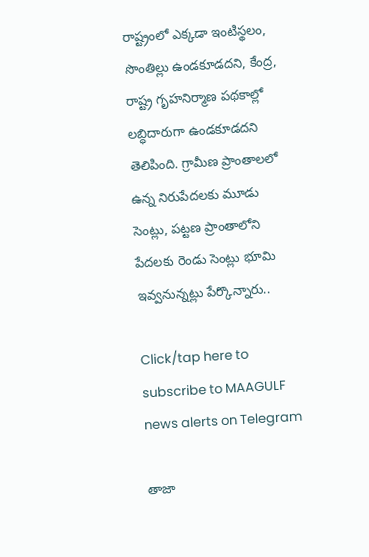రాష్ట్రంలో ఎక్కడా ఇంటిస్థలం, సొంతిల్లు ఉండకూడదని, కేంద్ర, రాష్ట్ర గృహనిర్మాణ పథకాల్లో లబ్ధిదారుగా ఉండకూడదని తెలిపింది. గ్రామీణ ప్రాంతాల‌లో ఉన్న నిరుపేద‌ల‌కు మూడు సెంట్లు, ప‌ట్ట‌ణ ప్రాంతాలోని పేద‌ల‌కు రెండు సెంట్లు భూమి ఇవ్వ‌నున్న‌ట్లు పేర్కొన్నారు..

Click/tap here to subscribe to MAAGULF news alerts on Telegram

తాజా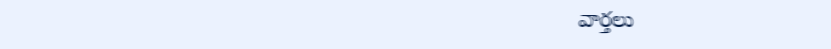వార్తలు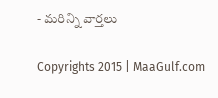- మరిన్ని వార్తలు

Copyrights 2015 | MaaGulf.com